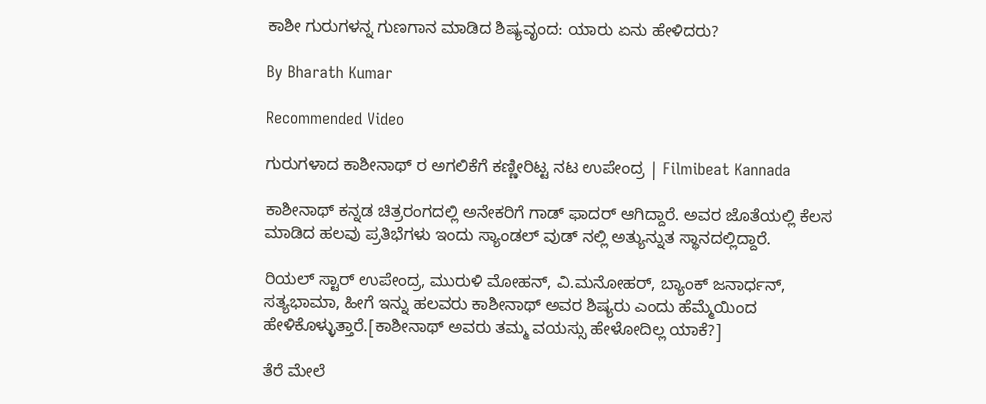ಕಾಶೀ ಗುರುಗಳನ್ನ ಗುಣಗಾನ ಮಾಡಿದ ಶಿಷ್ಯವೃಂದ: ಯಾರು ಏನು ಹೇಳಿದರು?

By Bharath Kumar

Recommended Video

ಗುರುಗಳಾದ ಕಾಶೀನಾಥ್ ರ ಅಗಲಿಕೆಗೆ ಕಣ್ಣೀರಿಟ್ಟ ನಟ ಉಪೇಂದ್ರ | Filmibeat Kannada

ಕಾಶೀನಾಥ್ ಕನ್ನಡ ಚಿತ್ರರಂಗದಲ್ಲಿ ಅನೇಕರಿಗೆ ಗಾಡ್ ಫಾದರ್ ಆಗಿದ್ದಾರೆ. ಅವರ ಜೊತೆಯಲ್ಲಿ ಕೆಲಸ ಮಾಡಿದ ಹಲವು ಪ್ರತಿಭೆಗಳು ಇಂದು ಸ್ಯಾಂಡಲ್ ವುಡ್ ನಲ್ಲಿ ಅತ್ಯುನ್ನುತ ಸ್ಥಾನದಲ್ಲಿದ್ದಾರೆ.

ರಿಯಲ್ ಸ್ಟಾರ್ ಉಪೇಂದ್ರ, ಮುರುಳಿ ಮೋಹನ್, ವಿ.ಮನೋಹರ್, ಬ್ಯಾಂಕ್ ಜನಾರ್ಧನ್, ಸತ್ಯಭಾಮಾ, ಹೀಗೆ ಇನ್ನು ಹಲವರು ಕಾಶೀನಾಥ್ ಅವರ ಶಿಷ್ಯರು ಎಂದು ಹೆಮ್ಮೆಯಿಂದ ಹೇಳಿಕೊಳ್ಳುತ್ತಾರೆ.[ಕಾಶೀನಾಥ್ ಅವರು ತಮ್ಮ ವಯಸ್ಸು ಹೇಳೋದಿಲ್ಲ ಯಾಕೆ?]

ತೆರೆ ಮೇಲೆ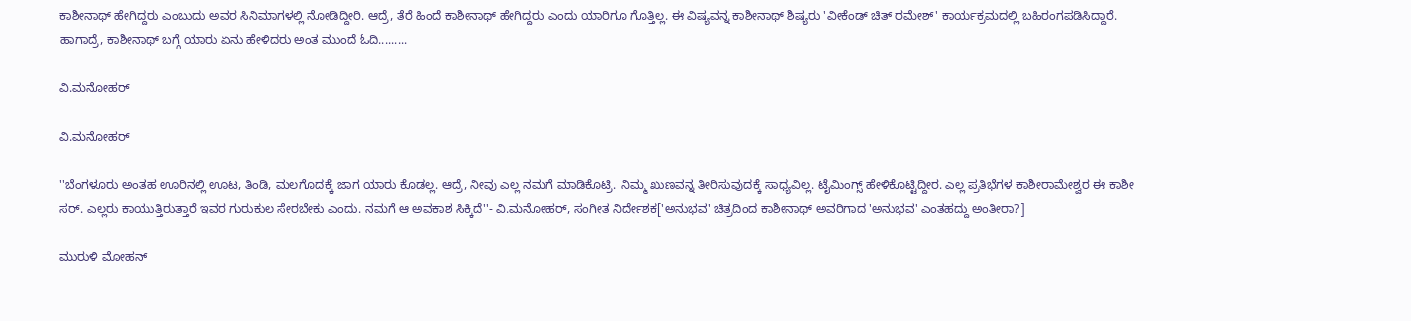ಕಾಶೀನಾಥ್ ಹೇಗಿದ್ದರು ಎಂಬುದು ಅವರ ಸಿನಿಮಾಗಳಲ್ಲಿ ನೋಡಿದ್ದೀರಿ. ಆದ್ರೆ, ತೆರೆ ಹಿಂದೆ ಕಾಶೀನಾಥ್ ಹೇಗಿದ್ದರು ಎಂದು ಯಾರಿಗೂ ಗೊತ್ತಿಲ್ಲ. ಈ ವಿಷ್ಯವನ್ನ ಕಾಶೀನಾಥ್ ಶಿಷ್ಯರು 'ವೀಕೆಂಡ್ ಚಿತ್ ರಮೇಶ್' ಕಾರ್ಯಕ್ರಮದಲ್ಲಿ ಬಹಿರಂಗಪಡಿಸಿದ್ದಾರೆ. ಹಾಗಾದ್ರೆ, ಕಾಶೀನಾಥ್ ಬಗ್ಗೆ ಯಾರು ಏನು ಹೇಳಿದರು ಅಂತ ಮುಂದೆ ಓದಿ.........

ವಿ.ಮನೋಹರ್

ವಿ.ಮನೋಹರ್

''ಬೆಂಗಳೂರು ಅಂತಹ ಊರಿನಲ್ಲಿ ಊಟ, ತಿಂಡಿ, ಮಲಗೊದಕ್ಕೆ ಜಾಗ ಯಾರು ಕೊಡಲ್ಲ. ಆದ್ರೆ, ನೀವು ಎಲ್ಲ ನಮಗೆ ಮಾಡಿಕೊಟ್ರಿ. ನಿಮ್ಮ ಖುಣವನ್ನ ತೀರಿಸುವುದಕ್ಕೆ ಸಾಧ್ಯವಿಲ್ಲ. ಟೈಮಿಂಗ್ಸ್ ಹೇಳಿಕೊಟ್ಟಿದ್ದೀರ. ಎಲ್ಲ ಪ್ರತಿಭೆಗಳ ಕಾಶೀರಾಮೇಶ್ವರ ಈ ಕಾಶೀ ಸರ್. ಎಲ್ಲರು ಕಾಯುತ್ತಿರುತ್ತಾರೆ ಇವರ ಗುರುಕುಲ ಸೇರಬೇಕು ಎಂದು. ನಮಗೆ ಆ ಅವಕಾಶ ಸಿಕ್ಕಿದೆ''- ವಿ.ಮನೋಹರ್, ಸಂಗೀತ ನಿರ್ದೇಶಕ['ಅನುಭವ' ಚಿತ್ರದಿಂದ ಕಾಶೀನಾಥ್ ಅವರಿಗಾದ 'ಅನುಭವ' ಎಂತಹದ್ದು ಅಂತೀರಾ?]

ಮುರುಳಿ ಮೋಹನ್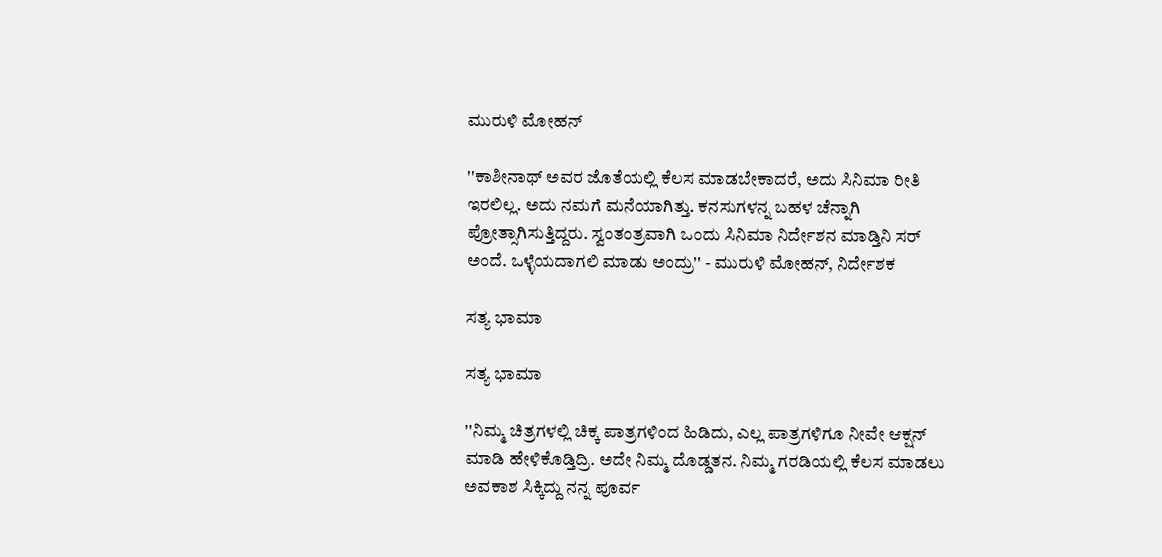ಮುರುಳಿ ಮೋಹನ್

''ಕಾಶೀನಾಥ್ ಅವರ ಜೊತೆಯಲ್ಲಿ ಕೆಲಸ ಮಾಡಬೇಕಾದರೆ, ಅದು ಸಿನಿಮಾ ರೀತಿ ಇರಲಿಲ್ಲ. ಅದು ನಮಗೆ ಮನೆಯಾಗಿತ್ತು. ಕನಸುಗಳನ್ನ ಬಹಳ ಚೆನ್ನಾಗಿ ಪ್ರೋತ್ಸಾಗಿಸುತ್ತಿದ್ದರು. ಸ್ವಂತಂತ್ರವಾಗಿ ಒಂದು ಸಿನಿಮಾ ನಿರ್ದೇಶನ ಮಾಡ್ತಿನಿ ಸರ್ ಅಂದೆ. ಒಳ್ಳೆಯದಾಗಲಿ ಮಾಡು ಅಂದ್ರು'' - ಮುರುಳಿ ಮೋಹನ್, ನಿರ್ದೇಶಕ

ಸತ್ಯ ಭಾಮಾ

ಸತ್ಯ ಭಾಮಾ

''ನಿಮ್ಮ ಚಿತ್ರಗಳಲ್ಲಿ ಚಿಕ್ಕ ಪಾತ್ರಗಳಿಂದ ಹಿಡಿದು, ಎಲ್ಲ ಪಾತ್ರಗಳಿಗೂ ನೀವೇ ಆಕ್ಷನ್ ಮಾಡಿ ಹೇಳಿಕೊಡ್ತಿದ್ರಿ. ಅದೇ ನಿಮ್ಮ ದೊಡ್ಡತನ. ನಿಮ್ಮ ಗರಡಿಯಲ್ಲಿ ಕೆಲಸ ಮಾಡಲು ಅವಕಾಶ ಸಿಕ್ಕಿದ್ದು ನನ್ನ ಪೂರ್ವ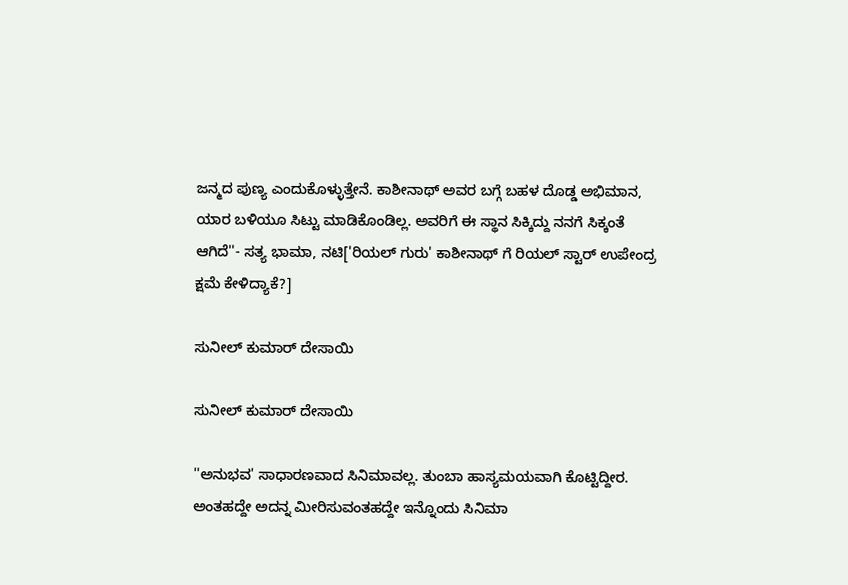ಜನ್ಮದ ಪುಣ್ಯ ಎಂದುಕೊಳ್ಳುತ್ತೇನೆ. ಕಾಶೀನಾಥ್ ಅವರ ಬಗ್ಗೆ ಬಹಳ ದೊಡ್ಡ ಅಭಿಮಾನ, ಯಾರ ಬಳಿಯೂ ಸಿಟ್ಟು ಮಾಡಿಕೊಂಡಿಲ್ಲ. ಅವರಿಗೆ ಈ ಸ್ಥಾನ ಸಿಕ್ಕಿದ್ದು ನನಗೆ ಸಿಕ್ಕಂತೆ ಆಗಿದೆ''- ಸತ್ಯ ಭಾಮಾ, ನಟಿ['ರಿಯಲ್ ಗುರು' ಕಾಶೀನಾಥ್ ಗೆ ರಿಯಲ್ ಸ್ಟಾರ್ ಉಪೇಂದ್ರ ಕ್ಷಮೆ ಕೇಳಿದ್ಯಾಕೆ?]

ಸುನೀಲ್ ಕುಮಾರ್ ದೇಸಾಯಿ

ಸುನೀಲ್ ಕುಮಾರ್ ದೇಸಾಯಿ

''ಅನುಭವ' ಸಾಧಾರಣವಾದ ಸಿನಿಮಾವಲ್ಲ. ತುಂಬಾ ಹಾಸ್ಯಮಯವಾಗಿ ಕೊಟ್ಟಿದ್ದೀರ. ಅಂತಹದ್ದೇ ಅದನ್ನ ಮೀರಿಸುವಂತಹದ್ದೇ ಇನ್ನೊಂದು ಸಿನಿಮಾ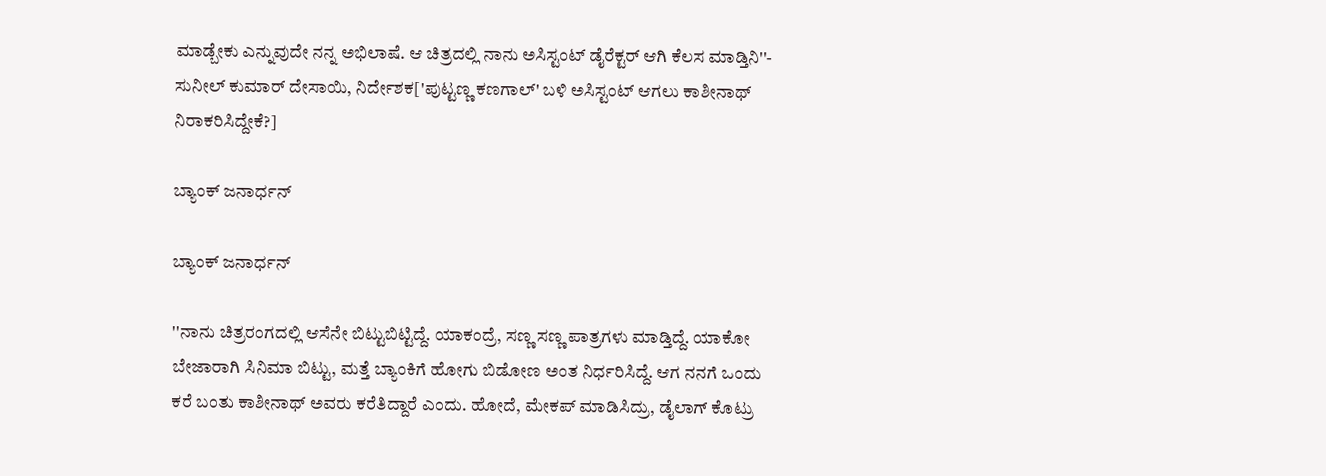ಮಾಡ್ಬೇಕು ಎನ್ನುವುದೇ ನನ್ನ ಅಭಿಲಾಷೆ. ಆ ಚಿತ್ರದಲ್ಲಿ ನಾನು ಅಸಿಸ್ಟಂಟ್ ಡೈರೆಕ್ಟರ್ ಆಗಿ ಕೆಲಸ ಮಾಡ್ತಿನಿ''- ಸುನೀಲ್ ಕುಮಾರ್ ದೇಸಾಯಿ, ನಿರ್ದೇಶಕ['ಪುಟ್ಟಣ್ಣ ಕಣಗಾಲ್' ಬಳಿ ಅಸಿಸ್ಟಂಟ್ ಆಗಲು ಕಾಶೀನಾಥ್ ನಿರಾಕರಿಸಿದ್ದೇಕೆ?]

ಬ್ಯಾಂಕ್ ಜನಾರ್ಧನ್

ಬ್ಯಾಂಕ್ ಜನಾರ್ಧನ್

''ನಾನು ಚಿತ್ರರಂಗದಲ್ಲಿ ಆಸೆನೇ ಬಿಟ್ಟುಬಿಟ್ಟಿದ್ದೆ. ಯಾಕಂದ್ರೆ, ಸಣ್ಣ ಸಣ್ಣ ಪಾತ್ರಗಳು ಮಾಡ್ತಿದ್ದೆ. ಯಾಕೋ ಬೇಜಾರಾಗಿ ಸಿನಿಮಾ ಬಿಟ್ಟು, ಮತ್ತೆ ಬ್ಯಾಂಕಿಗೆ ಹೋಗು ಬಿಡೋಣ ಅಂತ ನಿರ್ಧರಿಸಿದ್ದೆ. ಆಗ ನನಗೆ ಒಂದು ಕರೆ ಬಂತು ಕಾಶೀನಾಥ್ ಅವರು ಕರೆತಿದ್ದಾರೆ ಎಂದು. ಹೋದೆ, ಮೇಕಪ್ ಮಾಡಿಸಿದ್ರು, ಡೈಲಾಗ್ ಕೊಟ್ರು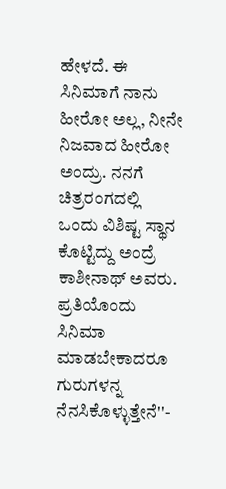ಹೇಳದೆ. ಈ ಸಿನಿಮಾಗೆ ನಾನು ಹೀರೋ ಅಲ್ಲ, ನೀನೇ ನಿಜವಾದ ಹೀರೋ ಅಂದ್ರು. ನನಗೆ ಚಿತ್ರರಂಗದಲ್ಲಿ ಒಂದು ವಿಶಿಷ್ಟ ಸ್ಥಾನ ಕೊಟ್ಟಿದ್ದು ಅಂದ್ರೆ ಕಾಶೀನಾಥ್ ಅವರು. ಪ್ರತಿಯೊಂದು ಸಿನಿಮಾ ಮಾಡಬೇಕಾದರೂ ಗುರುಗಳನ್ನ ನೆನಸಿಕೊಳ್ಳುತ್ತೇನೆ''-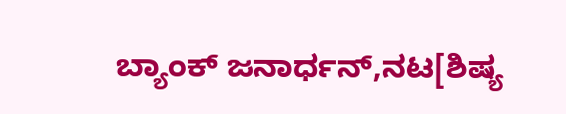ಬ್ಯಾಂಕ್ ಜನಾರ್ಧನ್,ನಟ[ಶಿಷ್ಯ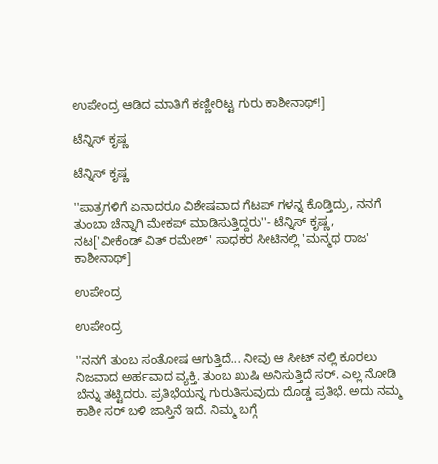ಉಪೇಂದ್ರ ಆಡಿದ ಮಾತಿಗೆ ಕಣ್ಣೀರಿಟ್ಟ ಗುರು ಕಾಶೀನಾಥ್!]

ಟೆನ್ನಿಸ್ ಕೃಷ್ಣ

ಟೆನ್ನಿಸ್ ಕೃಷ್ಣ

''ಪಾತ್ರಗಳಿಗೆ ಏನಾದರೂ ವಿಶೇಷವಾದ ಗೆಟಪ್ ಗಳನ್ನ ಕೊಡ್ತಿದ್ರು, ನನಗೆ ತುಂಬಾ ಚೆನ್ನಾಗಿ ಮೇಕಪ್ ಮಾಡಿಸುತ್ತಿದ್ದರು''- ಟೆನ್ನಿಸ್ ಕೃಷ್ಣ, ನಟ['ವೀಕೆಂಡ್ ವಿತ್ ರಮೇಶ್' ಸಾಧಕರ ಸೀಟಿನಲ್ಲಿ 'ಮನ್ಮಥ ರಾಜ' ಕಾಶೀನಾಥ್]

ಉಪೇಂದ್ರ

ಉಪೇಂದ್ರ

''ನನಗೆ ತುಂಬ ಸಂತೋಷ ಆಗುತ್ತಿದೆ... ನೀವು ಆ ಸೀಟ್ ನಲ್ಲಿ ಕೂರಲು ನಿಜವಾದ ಅರ್ಹವಾದ ವ್ಯಕ್ತಿ. ತುಂಬ ಖುಷಿ ಅನಿಸುತ್ತಿದೆ ಸರ್. ಎಲ್ಲ ನೋಡಿ ಬೆನ್ನು ತಟ್ಟಿದರು. ಪ್ರತಿಭೆಯನ್ನ ಗುರುತಿಸುವುದು ದೊಡ್ಡ ಪ್ರತಿಭೆ. ಅದು ನಮ್ಮ ಕಾಶೀ ಸರ್ ಬಳಿ ಜಾಸ್ತಿನೆ ಇದೆ. ನಿಮ್ಮ ಬಗ್ಗೆ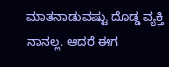ಮಾತನಾಡುವಷ್ಟು ದೊಡ್ಡ ವ್ಯಕ್ತಿ ನಾನಲ್ಲ. ಆದರೆ ಈಗ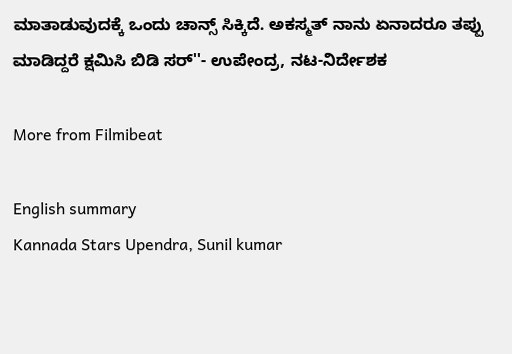ಮಾತಾಡುವುದಕ್ಕೆ ಒಂದು ಚಾನ್ಸ್ ಸಿಕ್ಕಿದೆ. ಅಕಸ್ಮತ್ ನಾನು ಏನಾದರೂ ತಪ್ಪು ಮಾಡಿದ್ದರೆ ಕ್ಷಮಿಸಿ ಬಿಡಿ ಸರ್''- ಉಪೇಂದ್ರ, ನಟ-ನಿರ್ದೇಶಕ

More from Filmibeat

English summary
Kannada Stars Upendra, Sunil kumar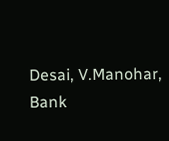Desai, V.Manohar, Bank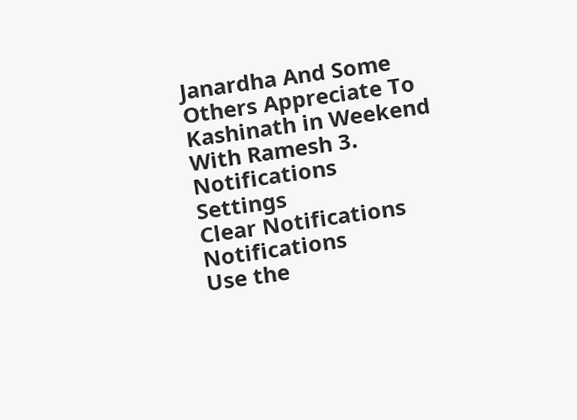Janardha And Some Others Appreciate To Kashinath in Weekend With Ramesh 3.
Notifications
Settings
Clear Notifications
Notifications
Use the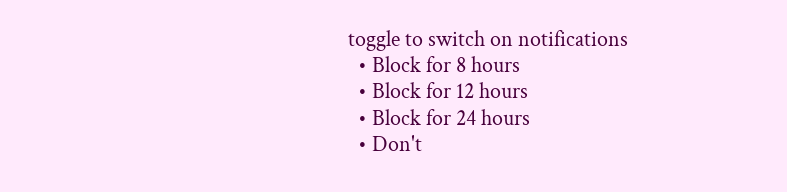toggle to switch on notifications
  • Block for 8 hours
  • Block for 12 hours
  • Block for 24 hours
  • Don't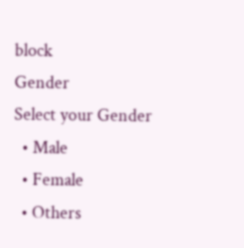block
Gender
Select your Gender
  • Male
  • Female
  • Others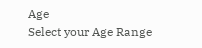Age
Select your Age Range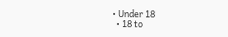• Under 18
  • 18 to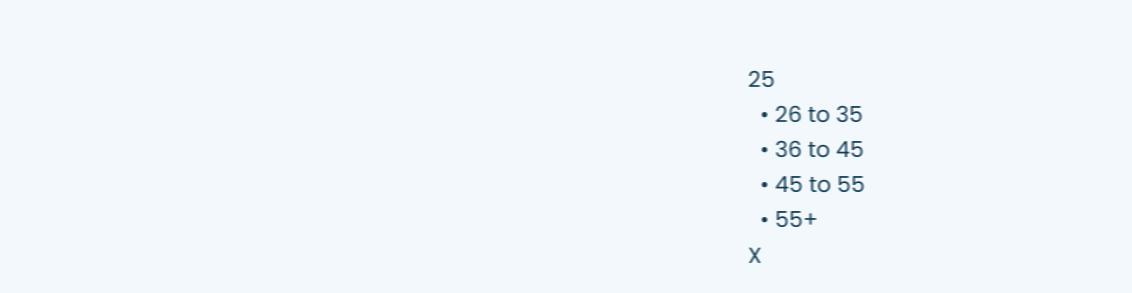25
  • 26 to 35
  • 36 to 45
  • 45 to 55
  • 55+
X